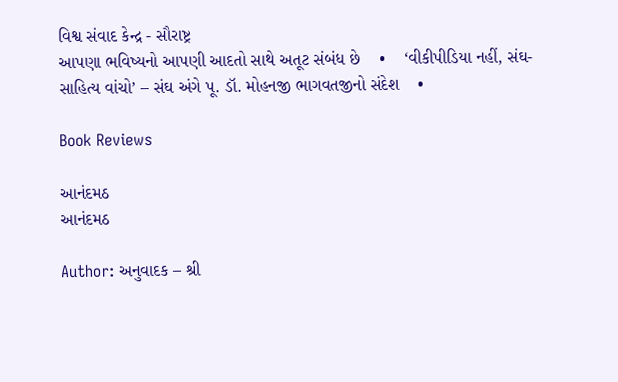વિશ્વ સંવાદ કેન્દ્ર - સૌરાષ્ટ્ર
આપણા ભવિષ્યનો આપણી આદતો સાથે અતૂટ સંબંધ છે    •    ‘વીકીપીડિયા નહીં, સંઘ-સાહિત્ય વાંચો’ – સંઘ અંગે પૂ. ડૉ. મોહનજી ભાગવતજીનો સંદેશ    •

Book Reviews

આનંદમઠ
આનંદમઠ

Author: અનુવાદક – શ્રી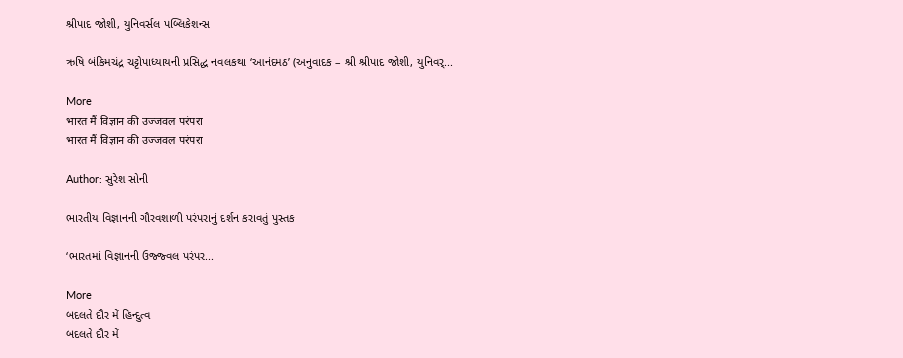શ્રીપાદ જોશી, યુનિવર્સલ પબ્લિકેશન્સ

ઋષિ બંકિમચંદ્ર ચટ્ટોપાધ્યાયની પ્રસિદ્ધ નવલકથા ‘આનંદમઠ’ (અનુવાદક – શ્રી શ્રીપાદ જોશી, યુનિવર્...

More
भारत मैं विज्ञान की उज्जवल परंपरा
भारत मैं विज्ञान की उज्जवल परंपरा

Author: સુરેશ સોની

ભારતીય વિજ્ઞાનની ગૌરવશાળી પરંપરાનું દર્શન કરાવતું પુસ્તક

‘ભારતમાં વિજ્ઞાનની ઉજ્જ્વલ પરંપર...

More
બદલતે દૌર મેં હિન્દુત્વ
બદલતે દૌર મેં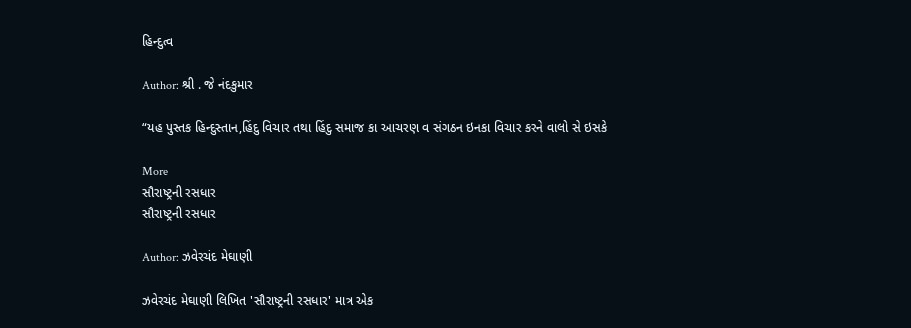હિન્દુત્વ

Author: શ્રી . જે નંદકુમાર

“યહ પુસ્તક હિન્દુસ્તાન,હિંદુ વિચાર તથા હિંદુ સમાજ કા આચરણ વ સંગઠન ઇનકા વિચાર કરને વાલો સે ઇસકે

More
સૌરાષ્ટ્રની રસધાર
સૌરાષ્ટ્રની રસધાર

Author: ઝવેરચંદ મેઘાણી

ઝવેરચંદ મેઘાણી લિખિત 'સૌરાષ્ટ્રની રસધાર' માત્ર એક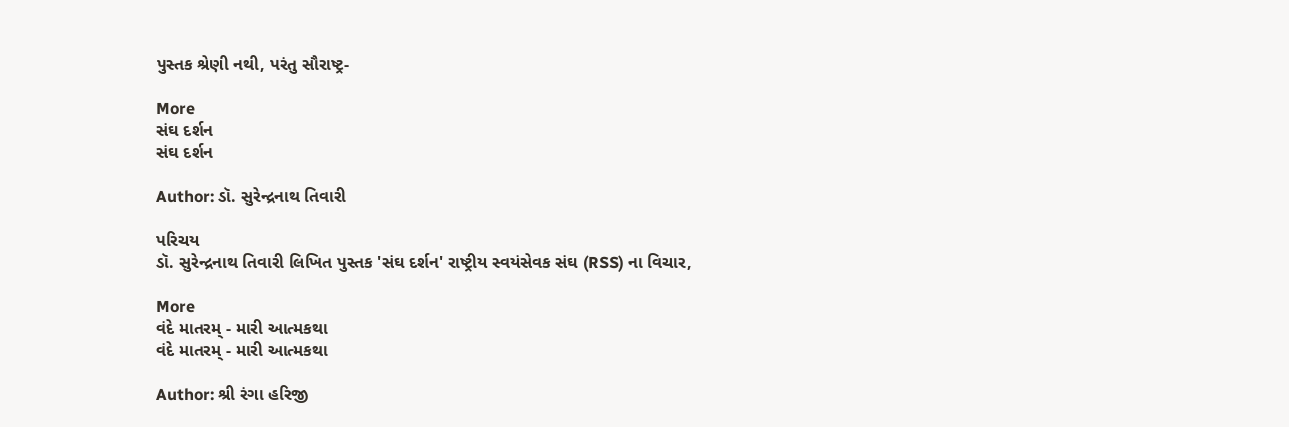પુસ્તક શ્રેણી નથી, પરંતુ સૌરાષ્ટ્ર-

More
સંઘ દર્શન
સંઘ દર્શન

Author: ડૉ. સુરેન્દ્રનાથ તિવારી

પરિચય
ડૉ. સુરેન્દ્રનાથ તિવારી લિખિત પુસ્તક 'સંઘ દર્શન' રાષ્ટ્રીય સ્વયંસેવક સંઘ (RSS) ના વિચાર,

More
વંદે માતરમ્ - મારી આત્મકથા
વંદે માતરમ્ - મારી આત્મકથા

Author: શ્રી રંગા હરિજી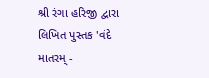શ્રી રંગા હરિજી દ્વારા લિખિત પુસ્તક 'વંદે માતરમ્ -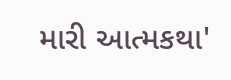મારી આત્મકથા'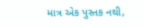માત્ર એક પુસ્તક નથી,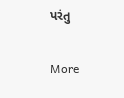પરંતુ

More